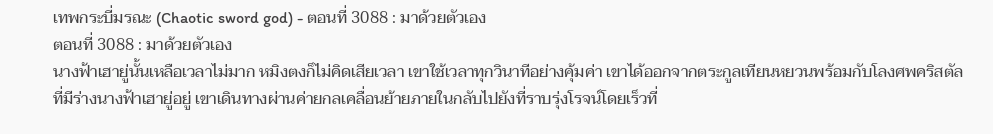เทพกระบี่มรณะ (Chaotic sword god) - ตอนที่ 3088 : มาด้วยตัวเอง
ตอนที่ 3088 : มาด้วยตัวเอง
นางฟ้าเฮายู่นั้นเหลือเวลาไม่มาก หมิงตงก็ไม่คิดเสียเวลา เขาใช้เวลาทุกวินาทีอย่างคุ้มค่า เขาได้ออกจากตระกูลเทียนหยวนพร้อมกับโลงศพคริสตัลที่มีร่างนางฟ้าเฮายู่อยู่ เขาเดินทางผ่านค่ายกลเคลื่อนย้ายภายในกลับไปยังที่ราบรุ่งโรจน์โดยเร็วที่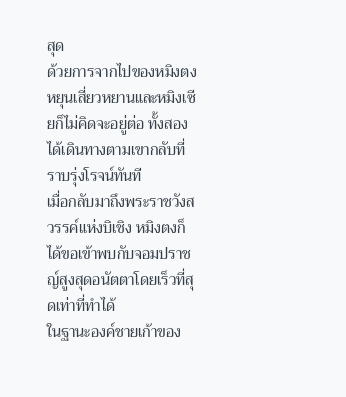สุด
ด้วยการจากไปของหมิงตง หยุนเสี่ยวหยานและหมิงเซียก็ไม่คิดจะอยู่ต่อ ทั้งสองได้เดินทางตามเขากลับที่ราบรุ่งโรจน์ทันที
เมื่อกลับมาถึงพระราชวังสวรรค์แห่งบิเชิง หมิงตงก็ได้ขอเข้าพบกับจอมปราชญ์สูงสุดอนัตตาโดยเร็วที่สุดเท่าที่ทำได้
ในฐานะองค์ชายเก้าของ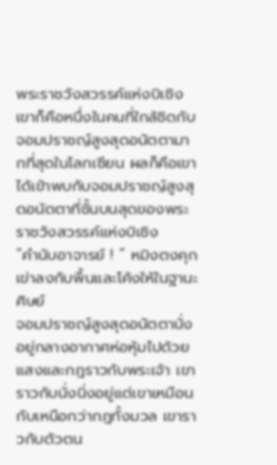พระราชวังสวรรค์แห่งบิเชิง เขาก็คือหนึ่งในคนที่ใกล้ชิดกับจอมปราชญ์สูงสุดอนัตตามากที่สุดในโลกเซียน ผลก็คือเขาได้เข้าพบกับจอมปราชญ์สูงสุดอนัตตาที่ชั้นบนสุดของพระราชวังสวรรค์แห่งบิเชิง
“คำนับอาจารย์ ! ” หมิงตงคุกเข่าลงกับพื้นและโค้งให้ในฐานะศิษย์
จอมปราชญ์สูงสุดอนัตตานั่งอยู่กลางอากาศห่อหุ้มไปด้วยแสงและกฎราวกับพระเจ้า เขาราวกับนั่งนิ่งอยู่แต่เขาเหมือนกับเหนือกว่ากฎทั้งมวล เขาราวกับตัวตน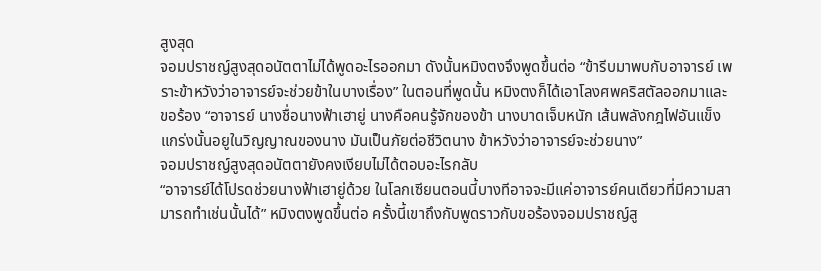สูงสุด
จอมปราชญ์สูงสุดอนัตตาไม่ได้พูดอะไรออกมา ดังนั้นหมิงตงจึงพูดขึ้นต่อ “ข้ารีบมาพบกับอาจารย์ เพราะข้าหวังว่าอาจารย์จะช่วยข้าในบางเรื่อง” ในตอนที่พูดนั้น หมิงตงก็ได้เอาโลงศพคริสตัลออกมาและขอร้อง “อาจารย์ นางชื่อนางฟ้าเฮายู่ นางคือคนรู้จักของข้า นางบาดเจ็บหนัก เส้นพลังกฎไฟอันแข็งแกร่งนั้นอยูในวิญญาณของนาง มันเป็นภัยต่อชีวิตนาง ข้าหวังว่าอาจารย์จะช่วยนาง”
จอมปราชญ์สูงสุดอนัตตายังคงเงียบไม่ได้ตอบอะไรกลับ
“อาจารย์ได้โปรดช่วยนางฟ้าเฮายู่ด้วย ในโลกเซียนตอนนี้บางทีอาจจะมีแค่อาจารย์คนเดียวที่มีความสามารถทำเช่นนั้นได้” หมิงตงพูดขึ้นต่อ ครั้งนี้เขาถึงกับพูดราวกับขอร้องจอมปราชญ์สู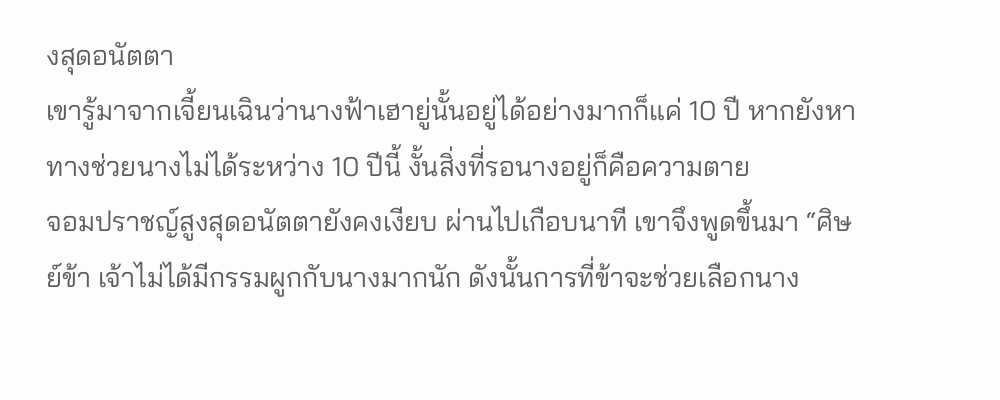งสุดอนัตตา
เขารู้มาจากเจี้ยนเฉินว่านางฟ้าเฮายู่นั้นอยู่ได้อย่างมากก็แค่ 10 ปี หากยังหาทางช่วยนางไม่ได้ระหว่าง 10 ปีนี้ งั้นสิ่งที่รอนางอยู่ก็คือความตาย
จอมปราชญ์สูงสุดอนัตตายังคงเงียบ ผ่านไปเกือบนาที เขาจึงพูดขึ้นมา “ศิษย์ข้า เจ้าไม่ได้มีกรรมผูกกับนางมากนัก ดังนั้นการที่ข้าจะช่วยเลือกนาง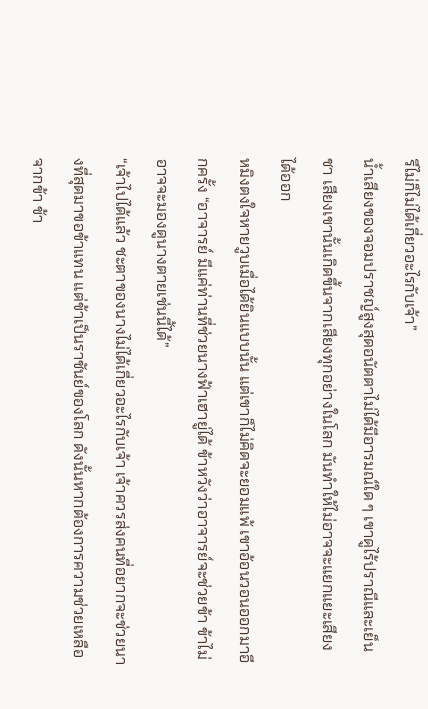รึไม่ก็ไม่ได้เกี่ยวอะไรกับเจ้า”
น้ำเสียงของจอมปราชญ์สูงสุดอนัตตาไม่ได้มีอารมณ์ใด ๆ เขาดูไร้ปราณีและเย็นชา เสียงเขานั้นเกิดขึ้นจากเสียงทุกอย่างในโลก มันทำให้ไม่อาจจะแยกแยะเสียงได้ออก
หมิงตงใจหายวูบเมื่อได้ยินแบบนั้น แต่เขาก็ไม่คิดจะยอมแพ้ เขาอ้อนวอนออกมาอีกครั้ง “อาจารย์ มีแค่ท่านที่ช่วยนางฟ้าเฮายู่ได้ ข้าหวังว่าอาจารย์จะช่วยข้า ข้าไม่อาจจะมองดูนางตายเช่นนี้ได้”
“เจ้าไปได้แล้ว ชะตาของนางไม่ได้เกี่ยวอะไรกับเจ้า เจ้าควรส่งคนที่อยากจะช่วยนางที่สุดมาขอข้าแทน แต่ข้าเป็นราชันย์ของโลก ดังนั้นหากต้องการความช่วยเหลือจากข้า ข้า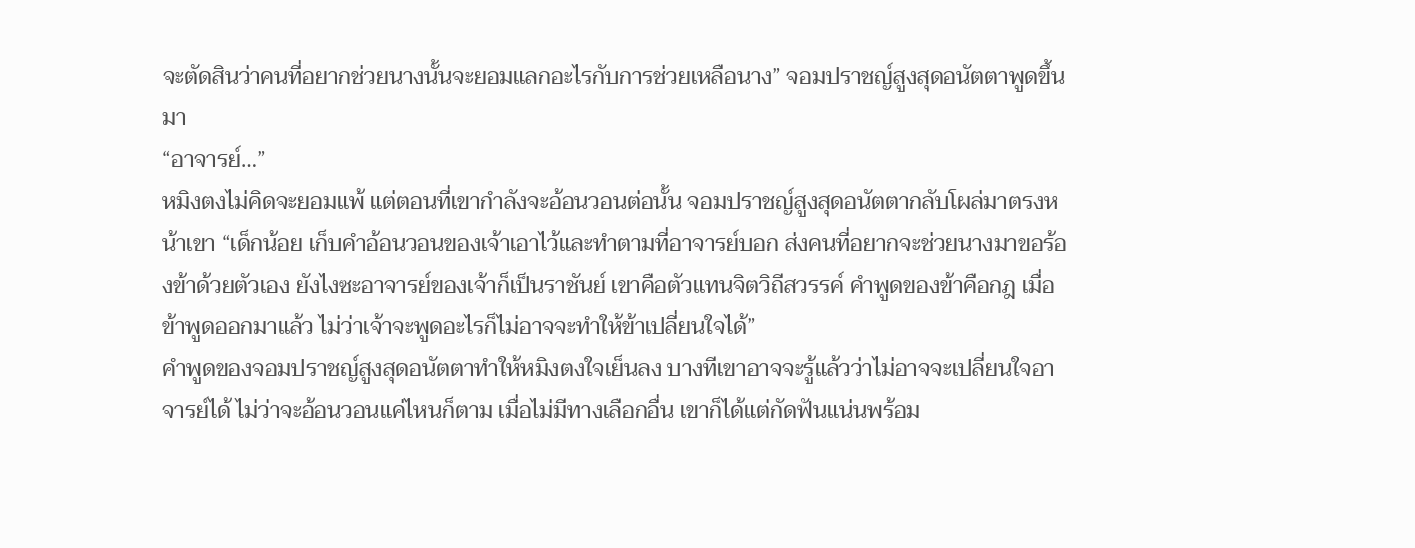จะตัดสินว่าคนที่อยากช่วยนางนั้นจะยอมแลกอะไรกับการช่วยเหลือนาง” จอมปราชญ์สูงสุดอนัตตาพูดขึ้นมา
“อาจารย์…”
หมิงตงไม่คิดจะยอมแพ้ แต่ตอนที่เขากำลังจะอ้อนวอนต่อนั้น จอมปราชญ์สูงสุดอนัตตากลับโผล่มาตรงหน้าเขา “เด็กน้อย เก็บคำอ้อนวอนของเจ้าเอาไว้และทำตามที่อาจารย์บอก ส่งคนที่อยากจะช่วยนางมาขอร้องข้าด้วยตัวเอง ยังไงซะอาจารย์ของเจ้าก็เป็นราชันย์ เขาคือตัวแทนจิตวิถีสวรรค์ คำพูดของข้าคือกฎ เมื่อข้าพูดออกมาแล้ว ไม่ว่าเจ้าจะพูดอะไรก็ไม่อาจจะทำให้ข้าเปลี่ยนใจได้”
คำพูดของจอมปราชญ์สูงสุดอนัตตาทำให้หมิงตงใจเย็นลง บางทีเขาอาจจะรู้แล้วว่าไม่อาจจะเปลี่ยนใจอาจารย์ได้ ไม่ว่าจะอ้อนวอนแค่ไหนก็ตาม เมื่อไม่มีทางเลือกอื่น เขาก็ได้แต่กัดฟันแน่นพร้อม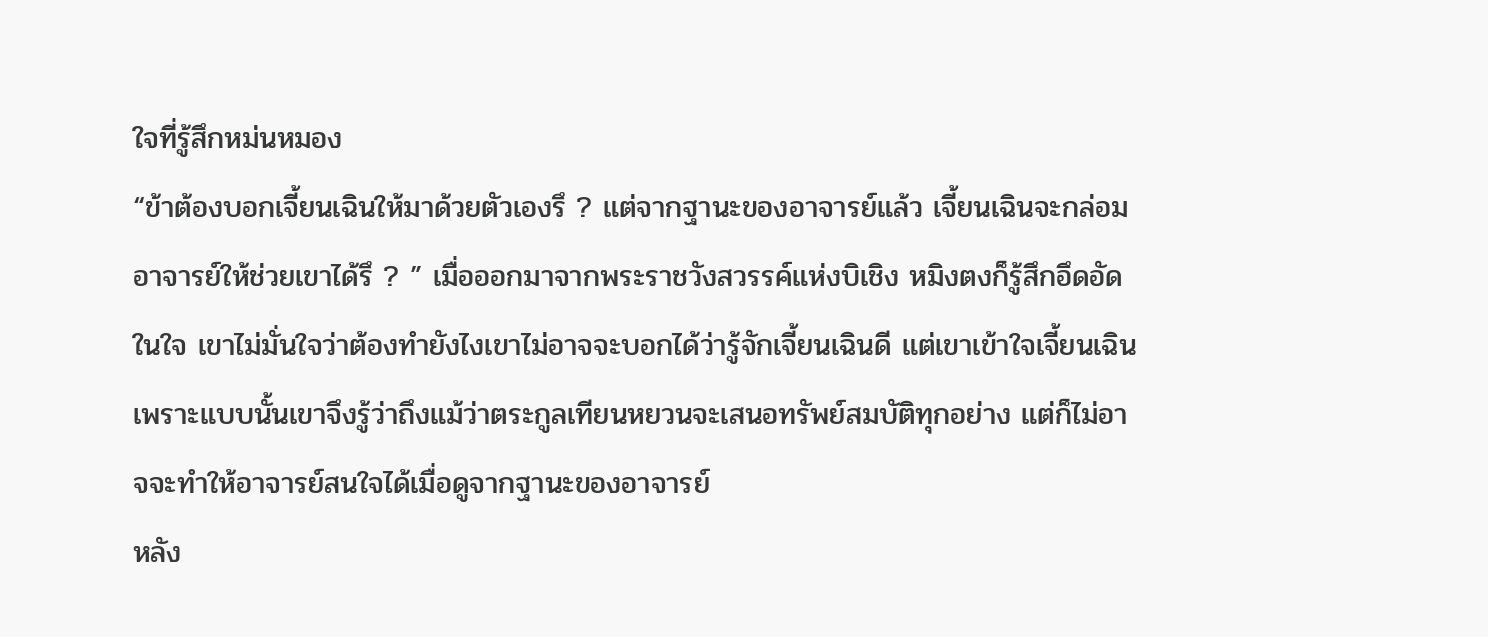ใจที่รู้สึกหม่นหมอง
“ข้าต้องบอกเจี้ยนเฉินให้มาด้วยตัวเองรึ ? แต่จากฐานะของอาจารย์แล้ว เจี้ยนเฉินจะกล่อมอาจารย์ให้ช่วยเขาได้รึ ? ” เมื่อออกมาจากพระราชวังสวรรค์แห่งบิเชิง หมิงตงก็รู้สึกอึดอัดในใจ เขาไม่มั่นใจว่าต้องทำยังไงเขาไม่อาจจะบอกได้ว่ารู้จักเจี้ยนเฉินดี แต่เขาเข้าใจเจี้ยนเฉิน เพราะแบบนั้นเขาจึงรู้ว่าถึงแม้ว่าตระกูลเทียนหยวนจะเสนอทรัพย์สมบัติทุกอย่าง แต่ก็ไม่อาจจะทำให้อาจารย์สนใจได้เมื่อดูจากฐานะของอาจารย์
หลัง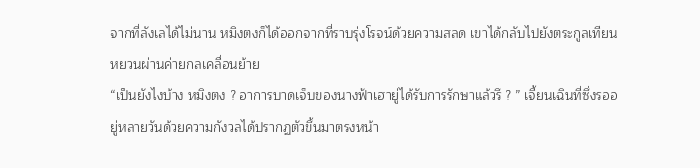จากที่ลังเลได้ไม่นาน หมิงตงก็ได้ออกจากที่ราบรุ่งโรจน์ด้วยความสลด เขาได้กลับไปยังตระกูลเทียนหยวนผ่านค่ายกลเคลื่อนย้าย
“เป็นยังไงบ้าง หมิงตง ? อาการบาดเจ็บของนางฟ้าเฮายู่ได้รับการรักษาแล้วรึ ? ” เจี้ยนเฉินที่ซึ่งรออยู่หลายวันด้วยความกังวลได้ปรากฏตัวขึ้นมาตรงหน้า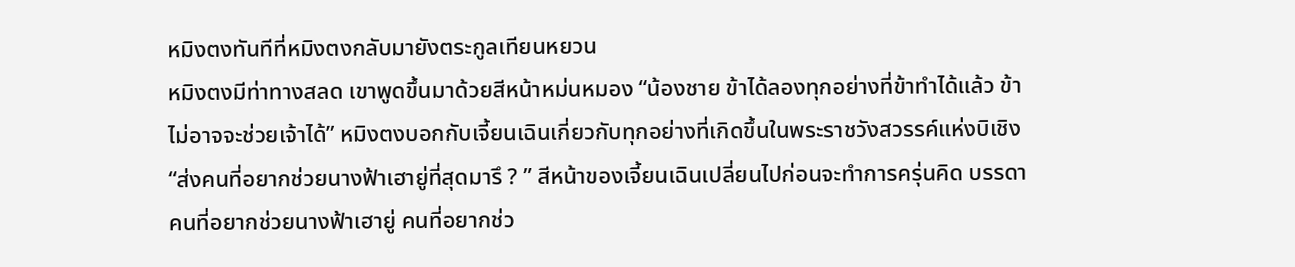หมิงตงทันทีที่หมิงตงกลับมายังตระกูลเทียนหยวน
หมิงตงมีท่าทางสลด เขาพูดขึ้นมาด้วยสีหน้าหม่นหมอง “น้องชาย ข้าได้ลองทุกอย่างที่ข้าทำได้แล้ว ข้าไม่อาจจะช่วยเจ้าได้” หมิงตงบอกกับเจี้ยนเฉินเกี่ยวกับทุกอย่างที่เกิดขึ้นในพระราชวังสวรรค์แห่งบิเชิง
“ส่งคนที่อยากช่วยนางฟ้าเฮายู่ที่สุดมารึ ? ” สีหน้าของเจี้ยนเฉินเปลี่ยนไปก่อนจะทำการครุ่นคิด บรรดาคนที่อยากช่วยนางฟ้าเฮายู่ คนที่อยากช่ว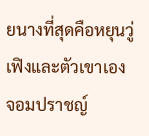ยนางที่สุดคือหยุนวู่เฟิงและตัวเขาเอง
จอมปราชญ์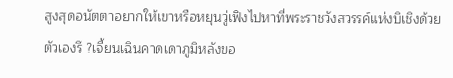สูงสุดอนัตตาอยากให้เขาหรือหยุนวู่เฟิงไปหาที่พระราชวังสวรรค์แห่งบิเชิงด้วยตัวเองรึ ?เจี้ยนเฉินคาดเดาภูมิหลังขอ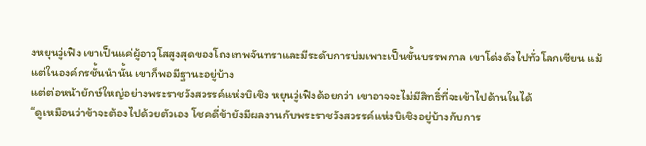งหยุนวู่เฟิง เขาเป็นแค่ผู้อาวุโสสูงสุดของโถงเทพจันทราและมีระดับการบ่มเพาะเป็นขั้นบรรพกาล เขาโด่งดังไปทั่วโลกเซียน แม้แต่ในองค์กรชั้นนำนั้น เขาก็พอมีฐานะอยู่บ้าง
แต่ต่อหน้ายักษ์ใหญ่อย่างพระราชวังสวรรค์แห่งบิเชิง หยุนวู่เฟิงด้อยกว่า เขาอาจจะไม่มีสิทธิ์ที่จะเข้าไปด้านในได้
“ดูเหมือนว่าข้าจะต้องไปด้วยตัวเอง โชคดี่ข้ายังมีผลงานกับพระราชวังสวรรค์แห่งบิเชิงอยู่บ้างกับการ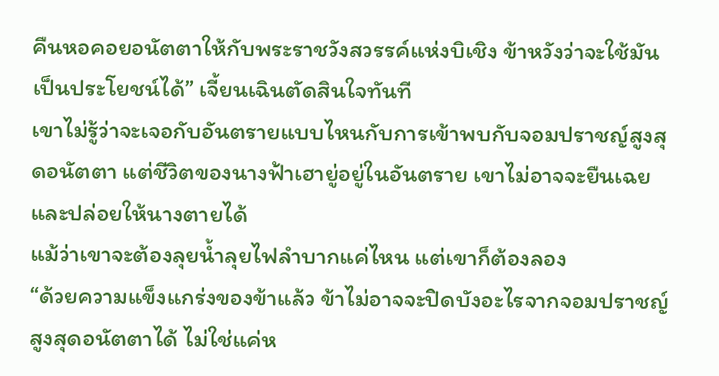คืนหอคอยอนัตตาให้กับพระราชวังสวรรค์แห่งบิเชิง ข้าหวังว่าจะใช้มันเป็นประโยชน์ได้” เจี้ยนเฉินตัดสินใจทันที
เขาไม่รู้ว่าจะเจอกับอันตรายแบบไหนกับการเข้าพบกับจอมปราชญ์สูงสุดอนัตตา แต่ชีวิตของนางฟ้าเฮายู่อยู่ในอันตราย เขาไม่อาจจะยืนเฉยและปล่อยให้นางตายได้
แม้ว่าเขาจะต้องลุยน้ำลุยไฟลำบากแค่ไหน แต่เขาก็ต้องลอง
“ด้วยความแข็งแกร่งของข้าแล้ว ข้าไม่อาจจะปิดบังอะไรจากจอมปราชญ์สูงสุดอนัตตาได้ ไม่ใช่แค่ห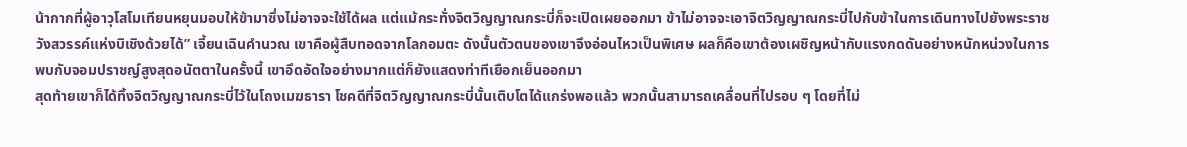น้ากากที่ผู้อาวุโสโมเทียนหยุนมอบให้ข้ามาซึ่งไม่อาจจะใช้ได้ผล แต่แม้กระทั่งจิตวิญญาณกระบี่ก็จะเปิดเผยออกมา ข้าไม่อาจจะเอาจิตวิญญาณกระบี่ไปกับข้าในการเดินทางไปยังพระราชวังสวรรค์แห่งบิเชิงด้วยได้” เจี้ยนเฉินคำนวณ เขาคือผู้สืบทอดจากโลกอมตะ ดังนั้นตัวตนของเขาจึงอ่อนไหวเป็นพิเศษ ผลก็คือเขาต้องเผชิญหน้ากับแรงกดดันอย่างหนักหน่วงในการพบกับจอมปราชญ์สูงสุดอนัตตาในครั้งนี้ เขาอึดอัดใจอย่างมากแต่ก็ยังแสดงท่าทีเยือกเย็นออกมา
สุดท้ายเขาก็ได้ทิ้งจิตวิญญาณกระบี่ไว้ในโถงเมฆธารา โชคดีที่จิตวิญญาณกระบี่นั้นเติบโตได้แกร่งพอแล้ว พวกนั้นสามารถเคลื่อนที่ไปรอบ ๆ โดยที่ไม่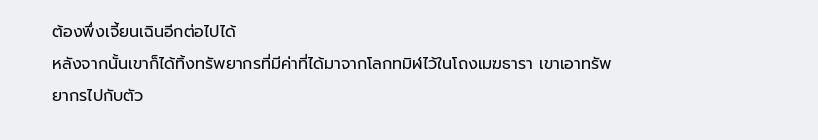ต้องพึ่งเจี้ยนเฉินอีกต่อไปได้
หลังจากนั้นเขาก็ได้ทิ้งทรัพยากรที่มีค่าที่ได้มาจากโลกทมิฬไว้ในโถงเมฆธารา เขาเอาทรัพยากรไปกับตัว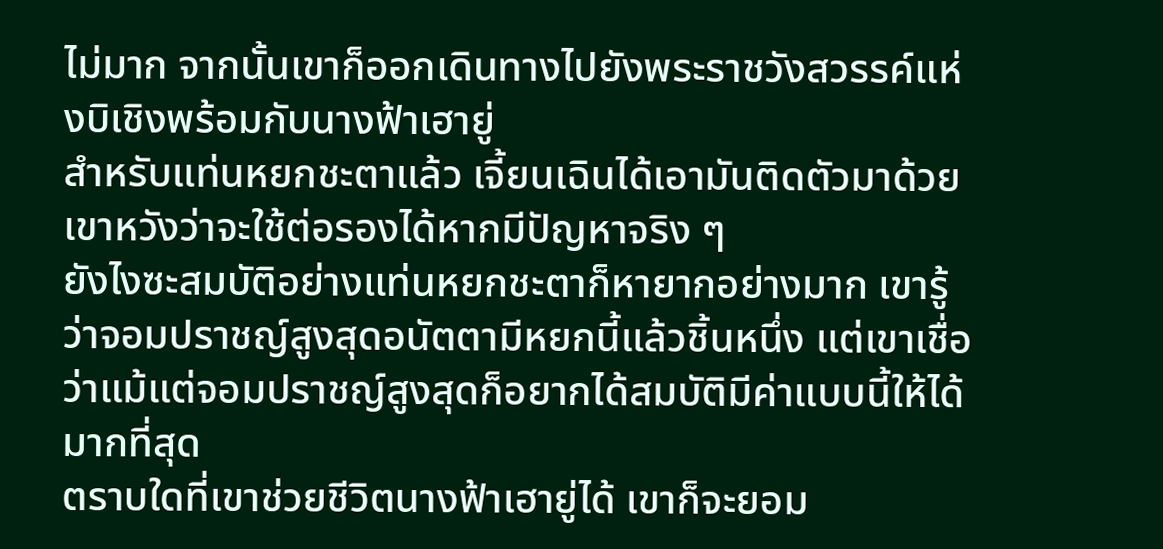ไม่มาก จากนั้นเขาก็ออกเดินทางไปยังพระราชวังสวรรค์แห่งบิเชิงพร้อมกับนางฟ้าเฮายู่
สำหรับแท่นหยกชะตาแล้ว เจี้ยนเฉินได้เอามันติดตัวมาด้วย เขาหวังว่าจะใช้ต่อรองได้หากมีปัญหาจริง ๆ
ยังไงซะสมบัติอย่างแท่นหยกชะตาก็หายากอย่างมาก เขารู้ว่าจอมปราชญ์สูงสุดอนัตตามีหยกนี้แล้วชิ้นหนึ่ง แต่เขาเชื่อว่าแม้แต่จอมปราชญ์สูงสุดก็อยากได้สมบัติมีค่าแบบนี้ให้ได้มากที่สุด
ตราบใดที่เขาช่วยชีวิตนางฟ้าเฮายู่ได้ เขาก็จะยอม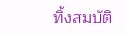ทิ้งสมบัติ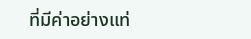ที่มีค่าอย่างแท่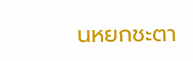นหยกชะตา